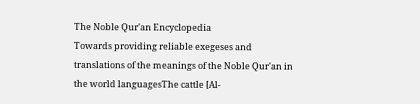The Noble Qur'an Encyclopedia
Towards providing reliable exegeses and translations of the meanings of the Noble Qur'an in the world languagesThe cattle [Al-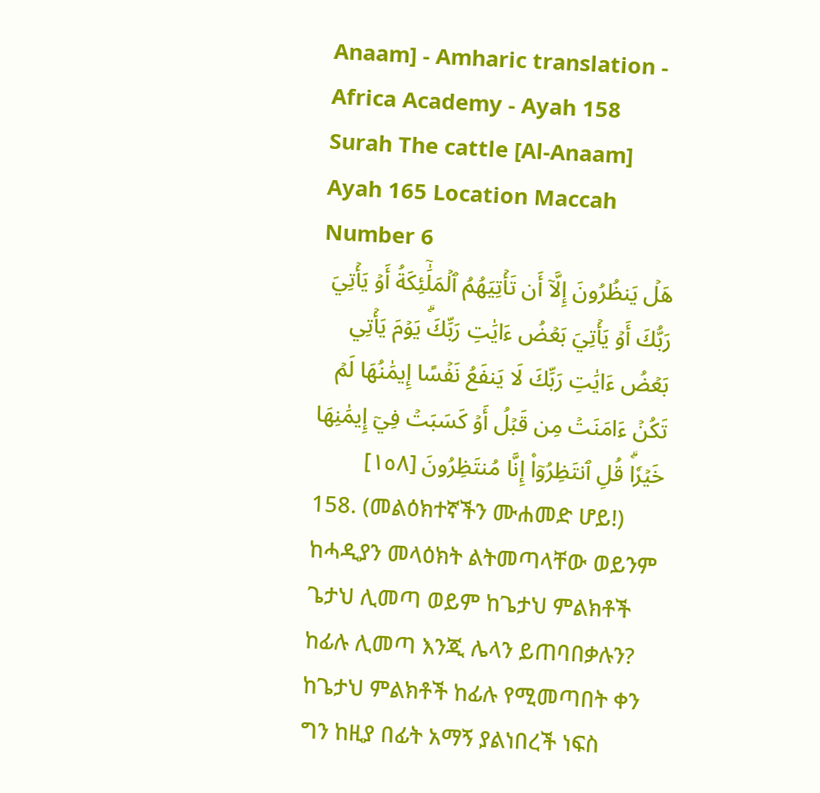Anaam] - Amharic translation - Africa Academy - Ayah 158
Surah The cattle [Al-Anaam] Ayah 165 Location Maccah Number 6
هَلۡ يَنظُرُونَ إِلَّآ أَن تَأۡتِيَهُمُ ٱلۡمَلَٰٓئِكَةُ أَوۡ يَأۡتِيَ رَبُّكَ أَوۡ يَأۡتِيَ بَعۡضُ ءَايَٰتِ رَبِّكَۗ يَوۡمَ يَأۡتِي بَعۡضُ ءَايَٰتِ رَبِّكَ لَا يَنفَعُ نَفۡسًا إِيمَٰنُهَا لَمۡ تَكُنۡ ءَامَنَتۡ مِن قَبۡلُ أَوۡ كَسَبَتۡ فِيٓ إِيمَٰنِهَا خَيۡرٗاۗ قُلِ ٱنتَظِرُوٓاْ إِنَّا مُنتَظِرُونَ [١٥٨]
158. (መልዕክተኛችን ሙሐመድ ሆይ!) ከሓዲያን መላዕክት ልትመጣላቸው ወይንም ጌታህ ሊመጣ ወይም ከጌታህ ምልክቶች ከፊሉ ሊመጣ እንጂ ሌላን ይጠባበቃሉን? ከጌታህ ምልክቶች ከፊሉ የሚመጣበት ቀን ግን ከዚያ በፊት አማኝ ያልነበረች ነፍስ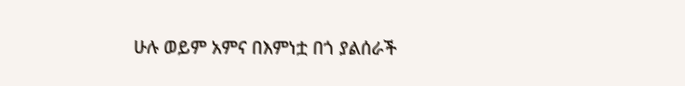ሁሉ ወይም አምና በእምነቷ በጎ ያልሰራች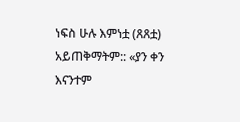ነፍስ ሁሉ እምነቷ (ጸጸቷ) አይጠቅማትም:: «ያን ቀን እናንተም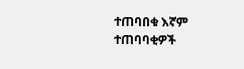ተጠባበቁ እኛም ተጠባባቂዎች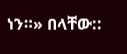ነን።» በላቸው::